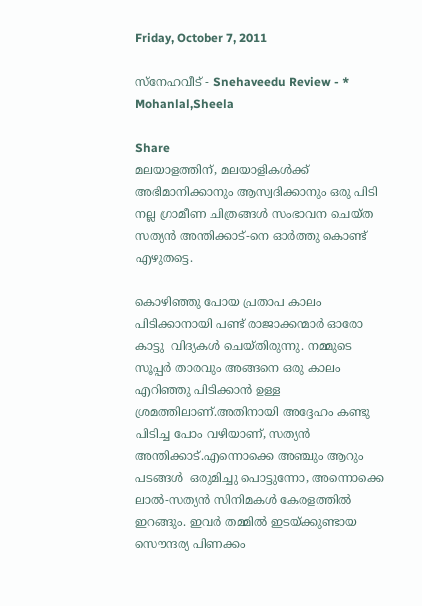Friday, October 7, 2011

സ്നേഹവീട് - Snehaveedu Review - * Mohanlal,Sheela

Share
മലയാളത്തിന്, മലയാളികള്‍ക്ക് അഭിമാനിക്കാനും ആസ്വദിക്കാനും ഒരു പിടി നല്ല ഗ്രാമീണ ചിത്രങ്ങള്‍ സംഭാവന ചെയ്ത സത്യന്‍ അന്തിക്കാട്-നെ ഓര്‍ത്തു കൊണ്ട് എഴുതട്ടെ.

കൊഴിഞ്ഞു പോയ പ്രതാപ കാലം  പിടിക്കാനായി പണ്ട് രാജാക്കന്മാര്‍ ഓരോ കാട്ടു  വിദ്യകള്‍ ചെയ്തിരുന്നു. നമ്മുടെ സൂപ്പര്‍ താരവും അങ്ങനെ ഒരു കാലം എറിഞ്ഞു പിടിക്കാന്‍ ഉള്ള ശ്രമത്തിലാണ്.അതിനായി അദ്ദേഹം കണ്ടു പിടിച്ച പോം വഴിയാണ്, സത്യന്‍ അന്തിക്കാട്.എന്നൊക്കെ അഞ്ചും ആറും പടങ്ങള്‍  ഒരുമിച്ചു പൊട്ടുന്നോ, അന്നൊക്കെ ലാല്‍-സത്യന്‍ സിനിമകള്‍ കേരളത്തില്‍ ഇറങ്ങും. ഇവര്‍ തമ്മില്‍ ഇടയ്ക്കുണ്ടായ സൌന്ദര്യ പിണക്കം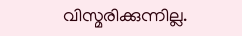വിസ്മരിക്കുന്നില്ല.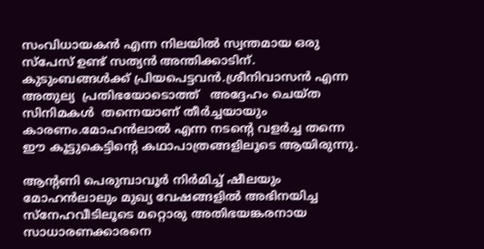സംവിധായകന്‍ എന്ന നിലയില്‍ സ്വന്തമായ ഒരു സ്പേസ് ഉണ്ട് സത്യന്‍ അന്തിക്കാടിന്. കുടുംബങ്ങള്‍ക്ക്‌ പ്രിയപെട്ടവന്‍.ശ്രീനിവാസന്‍ എന്ന അതുല്യ  പ്രതിഭയോടൊത്ത്   അദ്ദേഹം ചെയ്ത സിനിമകള്‍  തന്നെയാണ് തീര്‍ച്ചയായും കാരണം.മോഹന്‍ലാല്‍ എന്ന നടന്‍റെ വളര്‍ച്ച തന്നെ ഈ കൂട്ടുകെട്ടിന്റെ കഥാപാത്രങ്ങളിലൂടെ ആയിരുന്നു.

ആന്റണി പെരുമ്പാവൂര്‍ നിര്‍മിച്ച് ഷീലയും മോഹന്‍ലാലും മുഖ്യ വേഷങ്ങളില്‍ അഭിനയിച്ച സ്നേഹവീടിലൂടെ മറ്റൊരു അതിഭയങ്കരനായ സാധാരണക്കാരനെ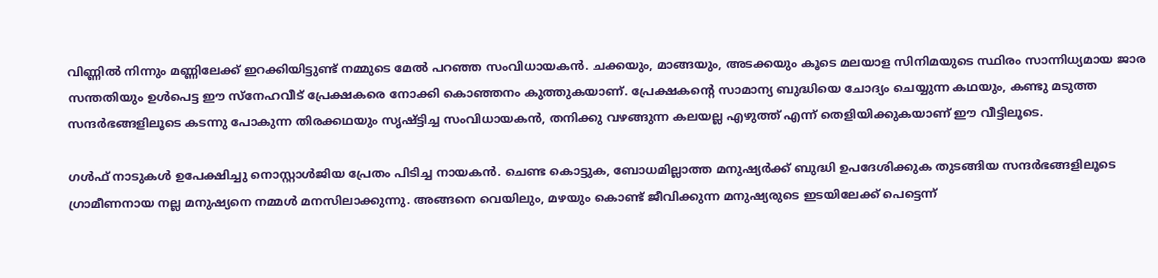വിണ്ണില്‍ നിന്നും മണ്ണിലേക്ക് ഇറക്കിയിട്ടുണ്ട് നമ്മുടെ മേല്‍ പറഞ്ഞ സംവിധായകന്‍. ചക്കയും, മാങ്ങയും, അടക്കയും കൂടെ മലയാള സിനിമയുടെ സ്ഥിരം സാന്നിധ്യമായ ജാര സന്തതിയും ഉള്‍പെട്ട ഈ സ്നേഹവീട് പ്രേക്ഷകരെ നോക്കി കൊഞ്ഞനം കുത്തുകയാണ്. പ്രേക്ഷകന്‍റെ സാമാന്യ ബുദ്ധിയെ ചോദ്യം ചെയ്യുന്ന കഥയും, കണ്ടു മടുത്ത സന്ദര്‍ഭങ്ങളിലൂടെ കടന്നു പോകുന്ന തിരക്കഥയും സൃഷ്ട്ടിച്ച സംവിധായകന്‍, തനിക്കു വഴങ്ങുന്ന കലയല്ല എഴുത്ത് എന്ന് തെളിയിക്കുകയാണ് ഈ വീട്ടിലൂടെ.

ഗള്‍ഫ്‌ നാടുകള്‍ ഉപേക്ഷിച്ചു നൊസ്റ്റാള്‍ജിയ പ്രേതം പിടിച്ച നായകന്‍. ചെണ്ട കൊട്ടുക, ബോധമില്ലാത്ത മനുഷ്യര്‍ക്ക്‌ ബുദ്ധി ഉപദേശിക്കുക തുടങ്ങിയ സന്ദര്‍ഭങ്ങളിലൂടെ ഗ്രാമീണനായ നല്ല മനുഷ്യനെ നമ്മള്‍ മനസിലാക്കുന്നു. അങ്ങനെ വെയിലും, മഴയും കൊണ്ട് ജീവിക്കുന്ന മനുഷ്യരുടെ ഇടയിലേക്ക് പെട്ടെന്ന്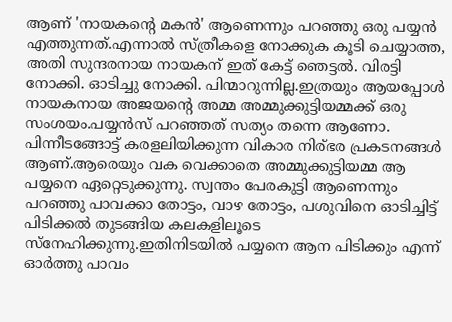ആണ് 'നായകന്‍റെ മകന്‍' ആണെന്നും പറഞ്ഞു ഒരു പയ്യന്‍ എത്തുന്നത്‌.എന്നാല്‍ സ്ത്രീകളെ നോക്കുക കൂടി ചെയ്യാത്ത, അതി സുന്ദരനായ നായകന് ഇത് കേട്ട് ഞെട്ടല്‍. വിരട്ടി നോക്കി. ഓടിച്ചു നോക്കി. പിന്മാറുന്നില്ല.ഇത്രയും ആയപ്പോള്‍ നായകനായ അജയന്‍റെ അമ്മ അമ്മുക്കുട്ടിയമ്മക്ക് ഒരു സംശയം.പയ്യന്‍സ് പറഞ്ഞത് സത്യം തന്നെ ആണോ. പിന്നീടങ്ങോട്ട് കരളലിയിക്കുന്ന വികാര നിര്ഭര പ്രകടനങ്ങള്‍ ആണ്.ആരെയും വക വെക്കാതെ അമ്മുക്കുട്ടിയമ്മ ആ പയ്യനെ ഏറ്റെടുക്കുന്നു. സ്വന്തം പേരകുട്ടി ആണെന്നും പറഞ്ഞു പാവക്കാ തോട്ടം, വാഴ തോട്ടം, പശുവിനെ ഓടിച്ചിട്ട്‌ പിടിക്കല്‍ തുടങ്ങിയ കലകളിലൂടെ സ്നേഹിക്കുന്നു.ഇതിനിടയില്‍ പയ്യനെ ആന പിടിക്കും എന്ന് ഓര്‍ത്തു പാവം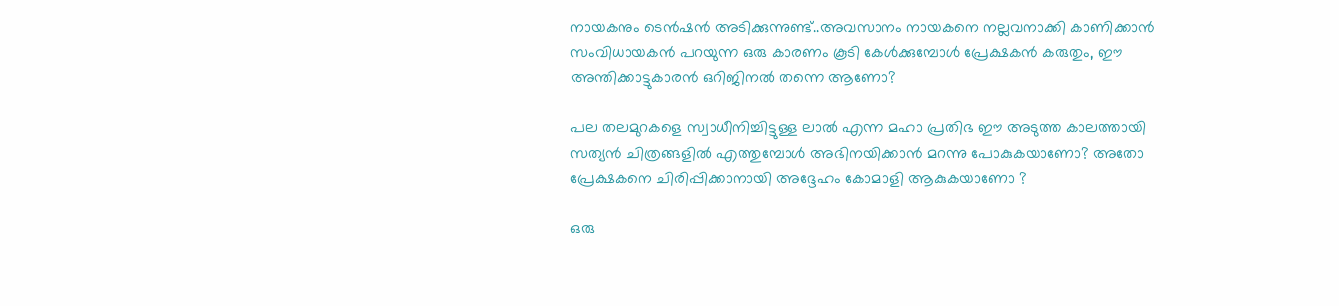നായകനും ടെന്‍ഷന്‍ അടിക്കുന്നുണ്ട്..അവസാനം നായകനെ നല്ലവനാക്കി കാണിക്കാന്‍ സംവിധായകന്‍ പറയുന്ന ഒരു കാരണം കൂടി കേള്‍ക്കുമ്പോള്‍ പ്രേക്ഷകന്‍ കരുതും, ഈ അന്തിക്കാട്ടുകാരന്‍ ഒറിജിനല്‍ തന്നെ ആണോ?

പല തലമുറകളെ സ്വാധീനിച്ചിട്ടുള്ള ലാല്‍ എന്ന മഹാ പ്രതിഭ ഈ അടുത്ത കാലത്തായി സത്യന്‍ ചിത്രങ്ങളില്‍ എത്തുമ്പോള്‍ അഭിനയിക്കാന്‍ മറന്നു പോകുകയാണോ? അതോ പ്രേക്ഷകനെ ചിരിപ്പിക്കാനായി അദ്ദേഹം കോമാളി ആകുകയാണോ ?

ഒരു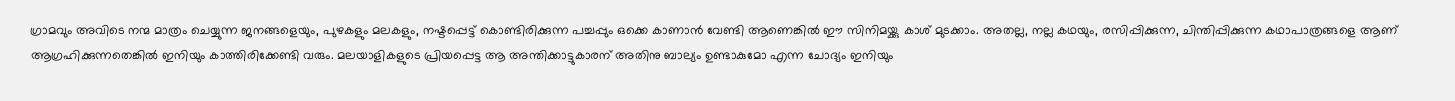ഗ്രാമവും അവിടെ നന്മ മാത്രം ചെയ്യുന്ന ജനങ്ങളെയും, പുഴകളും മലകളും, നഷ്ടപ്പെട്ട് കൊണ്ടിരിക്കുന്ന പച്ചപ്പും ഒക്കെ കാണാന്‍ വേണ്ടി ആണെങ്കില്‍ ഈ സിനിമയ്ക്കു കാശ് മുടക്കാം. അതല്ല, നല്ല കഥയും, രസിപ്പിക്കുന്ന, ചിന്തിപ്പിക്കുന്ന കഥാപാത്രങ്ങളെ ആണ് ആഗ്രഹിക്കുന്നതെങ്കില്‍ ഇനിയും കാത്തിരിക്കേണ്ടി വരും. മലയാളികളുടെ പ്രിയപ്പെട്ട ആ അന്തിക്കാട്ടുകാരന് അതിനു ബാല്യം ഉണ്ടാകുമോ എന്ന ചോദ്യം ഇനിയും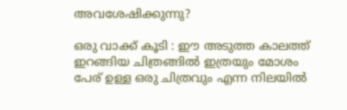അവശേഷിക്കുന്നു?

ഒരു വാക്ക് കൂടി : ഈ അടുത്ത കാലത്ത് ഇറങ്ങിയ ചിത്രങ്ങില്‍ ഇത്രയും മോശം പേര് ഉള്ള ഒരു ചിത്രവും എന്ന നിലയില്‍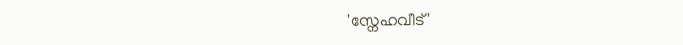'സ്നേഹവീട്'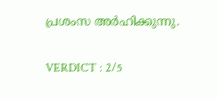പ്രശംസ അര്‍ഹിക്കുന്നു.

VERDICT : 2/5